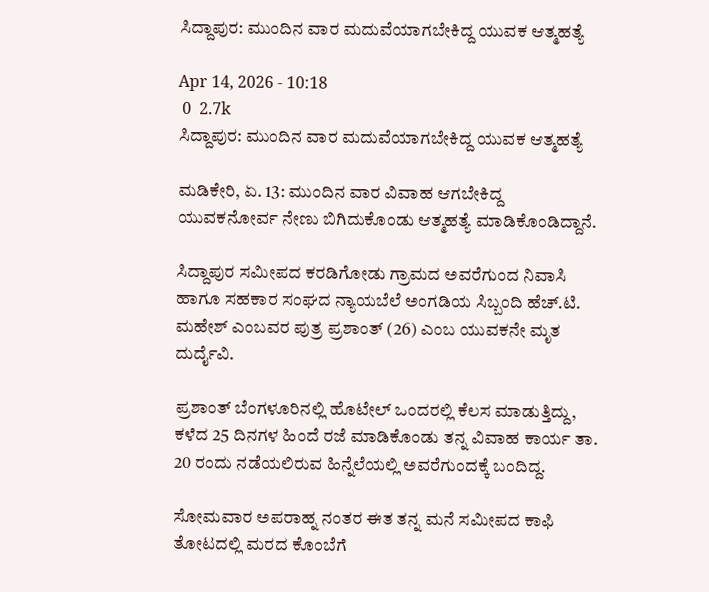ಸಿದ್ದಾಪುರ: ಮುಂದಿನ ವಾರ ಮದುವೆಯಾಗಬೇಕಿದ್ದ ಯುವಕ ಆತ್ಮಹತ್ಯೆ

Apr 14, 2026 - 10:18
 0  2.7k
ಸಿದ್ದಾಪುರ: ಮುಂದಿನ ವಾರ ಮದುವೆಯಾಗಬೇಕಿದ್ದ ಯುವಕ ಆತ್ಮಹತ್ಯೆ

ಮಡಿಕೇರಿ, ಏ. 13: ಮುಂದಿನ ವಾರ ವಿವಾಹ ಆಗಬೇಕಿದ್ದ ಯುವಕನೋರ್ವ ನೇಣು ಬಿಗಿದುಕೊಂಡು ಆತ್ಮಹತ್ಯೆ ಮಾಡಿಕೊಂಡಿದ್ದಾನೆ.

ಸಿದ್ದಾಪುರ ಸಮೀಪದ ಕರಡಿಗೋಡು ಗ್ರಾಮದ ಅವರೆಗುಂದ ನಿವಾಸಿ ಹಾಗೂ ಸಹಕಾರ ಸಂಘದ ನ್ಯಾಯಬೆಲೆ ಅಂಗಡಿಯ ಸಿಬ್ಬಂದಿ ಹೆಚ್.ಟಿ. ಮಹೇಶ್ ಎಂಬವರ ಪುತ್ರ ಪ್ರಶಾಂತ್ (26) ಎಂಬ ಯುವಕನೇ ಮೃತ ದುರ್ದೈವಿ.

ಪ್ರಶಾಂತ್ ಬೆಂಗಳೂರಿನಲ್ಲಿ ಹೊಟೇಲ್ ಒಂದರಲ್ಲಿ ಕೆಲಸ ಮಾಡುತ್ತಿದ್ದು, ಕಳೆದ 25 ದಿನಗಳ ಹಿಂದೆ ರಜೆ ಮಾಡಿಕೊಂಡು ತನ್ನ ವಿವಾಹ ಕಾರ್ಯ ತಾ. 20 ರಂದು ನಡೆಯಲಿರುವ ಹಿನ್ನೆಲೆಯಲ್ಲಿ ಅವರೆಗುಂದಕ್ಕೆ ಬಂದಿದ್ದ.

ಸೋಮವಾರ ಅಪರಾಹ್ನ ನಂತರ ಈತ ತನ್ನ ಮನೆ ಸಮೀಪದ ಕಾಫಿ ತೋಟದಲ್ಲಿ ಮರದ ಕೊಂಬೆಗೆ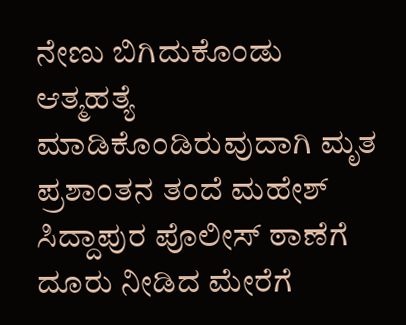ನೇಣು ಬಿಗಿದುಕೊಂಡು ಆತ್ಮಹತ್ಯೆ ಮಾಡಿಕೊಂಡಿರುವುದಾಗಿ ಮೃತ ಪ್ರಶಾಂತನ ತಂದೆ ಮಹೇಶ್ ಸಿದ್ದಾಪುರ ಪೊಲೀಸ್‌ ಠಾಣೆಗೆ ದೂರು ನೀಡಿದ ಮೇರೆಗೆ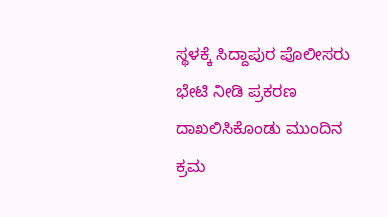ಸ್ಥಳಕ್ಕೆ ಸಿದ್ದಾಪುರ ಪೊಲೀಸರು ಭೇಟಿ ನೀಡಿ ಪ್ರಕರಣ ದಾಖಲಿಸಿಕೊಂಡು ಮುಂದಿನ ಕ್ರಮ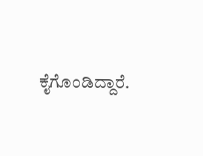ಕೈಗೊಂಡಿದ್ದಾರೆ.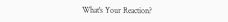What's Your Reaction?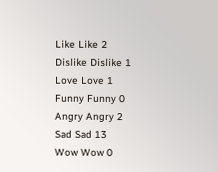Like Like 2
Dislike Dislike 1
Love Love 1
Funny Funny 0
Angry Angry 2
Sad Sad 13
Wow Wow 0